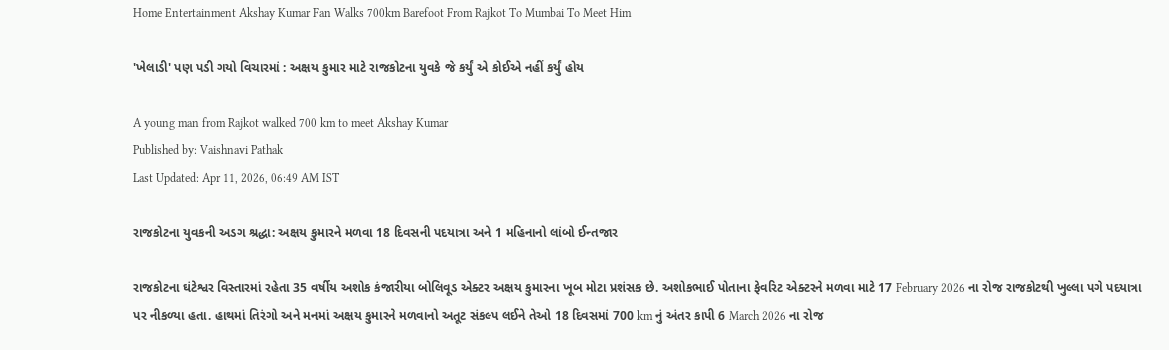Home Entertainment Akshay Kumar Fan Walks 700km Barefoot From Rajkot To Mumbai To Meet Him

'ખેલાડી' પણ પડી ગયો વિચારમાં : અક્ષય કુમાર માટે રાજકોટના યુવકે જે કર્યું એ કોઈએ નહીં કર્યું હોય

A young man from Rajkot walked 700 km to meet Akshay Kumar
Published by: Vaishnavi Pathak
Last Updated: Apr 11, 2026, 06:49 AM IST

રાજકોટના યુવકની અડગ શ્રદ્ધા: અક્ષય કુમારને મળવા 18 દિવસની પદયાત્રા અને 1 મહિનાનો લાંબો ઈન્તજાર

રાજકોટના ઘંટેશ્વર વિસ્તારમાં રહેતા 35 વર્ષીય અશોક કંજારીયા બોલિવૂડ એક્ટર અક્ષય કુમારના ખૂબ મોટા પ્રશંસક છે. અશોકભાઈ પોતાના ફેવરિટ એક્ટરને મળવા માટે 17 February 2026 ના રોજ રાજકોટથી ખુલ્લા પગે પદયાત્રા પર નીકળ્યા હતા. હાથમાં તિરંગો અને મનમાં અક્ષય કુમારને મળવાનો અતૂટ સંકલ્પ લઈને તેઓ 18 દિવસમાં 700 km નું અંતર કાપી 6 March 2026 ના રોજ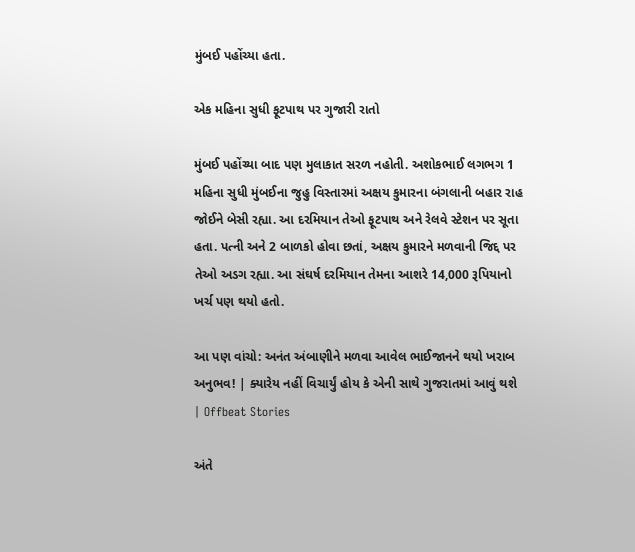મુંબઈ પહોંચ્યા હતા.

એક મહિના સુધી ફૂટપાથ પર ગુજારી રાતો

મુંબઈ પહોંચ્યા બાદ પણ મુલાકાત સરળ નહોતી. અશોકભાઈ લગભગ 1 મહિના સુધી મુંબઈના જુહુ વિસ્તારમાં અક્ષય કુમારના બંગલાની બહાર રાહ જોઈને બેસી રહ્યા. આ દરમિયાન તેઓ ફૂટપાથ અને રેલવે સ્ટેશન પર સૂતા હતા. પત્ની અને 2 બાળકો હોવા છતાં, અક્ષય કુમારને મળવાની જિદ્દ પર તેઓ અડગ રહ્યા. આ સંઘર્ષ દરમિયાન તેમના આશરે 14,000 રૂપિયાનો ખર્ચ પણ થયો હતો.

આ પણ વાંચો: અનંત અંબાણીને મળવા આવેલ ભાઈજાનને થયો ખરાબ અનુભવ! | ક્યારેય નહીં વિચાર્યું હોય કે એની સાથે ગુજરાતમાં આવું થશે | Offbeat Stories

અંતે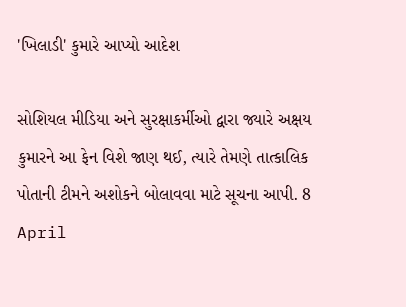'ખિલાડી' કુમારે આપ્યો આદેશ

સોશિયલ મીડિયા અને સુરક્ષાકર્મીઓ દ્વારા જ્યારે અક્ષય કુમારને આ ફેન વિશે જાણ થઈ, ત્યારે તેમણે તાત્કાલિક પોતાની ટીમને અશોકને બોલાવવા માટે સૂચના આપી. 8 April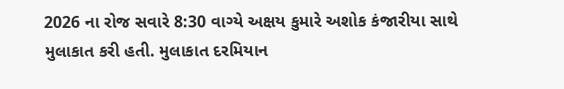2026 ના રોજ સવારે 8:30 વાગ્યે અક્ષય કુમારે અશોક કંજારીયા સાથે મુલાકાત કરી હતી. મુલાકાત દરમિયાન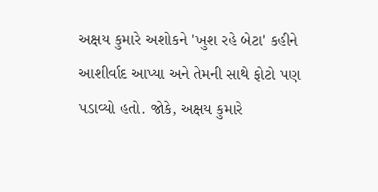અક્ષય કુમારે અશોકને 'ખુશ રહે બેટા' કહીને આશીર્વાદ આપ્યા અને તેમની સાથે ફોટો પણ પડાવ્યો હતો. જોકે, અક્ષય કુમારે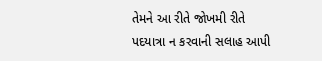તેમને આ રીતે જોખમી રીતે પદયાત્રા ન કરવાની સલાહ આપી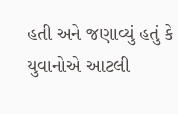હતી અને જણાવ્યું હતું કે યુવાનોએ આટલી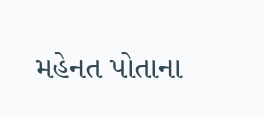મહેનત પોતાના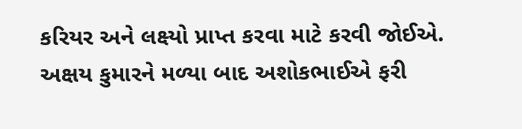કરિયર અને લક્ષ્યો પ્રાપ્ત કરવા માટે કરવી જોઈએ. અક્ષય કુમારને મળ્યા બાદ અશોકભાઈએ ફરી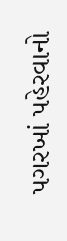પગરખાં પહેરવાનો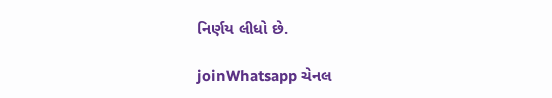નિર્ણય લીધો છે.

joinWhatsapp ચેનલ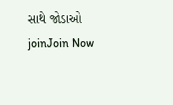સાથે જોડાઓ
joinJoin Now